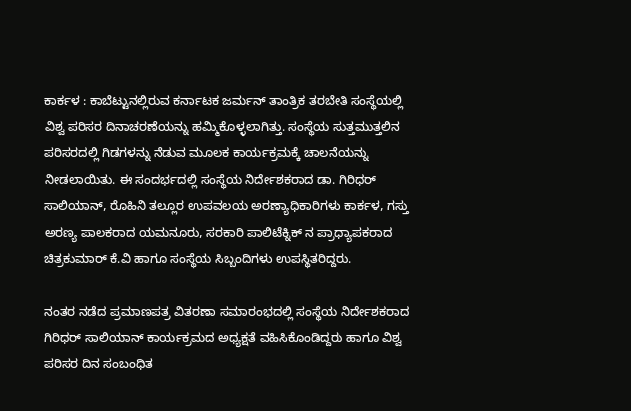ಕಾರ್ಕಳ : ಕಾಬೆಟ್ಟುನಲ್ಲಿರುವ ಕರ್ನಾಟಕ ಜರ್ಮನ್ ತಾಂತ್ರಿಕ ತರಬೇತಿ ಸಂಸ್ಥೆಯಲ್ಲಿ ವಿಶ್ವ ಪರಿಸರ ದಿನಾಚರಣೆಯನ್ನು ಹಮ್ಮಿಕೊಳ್ಳಲಾಗಿತ್ತು. ಸಂಸ್ಥೆಯ ಸುತ್ತಮುತ್ತಲಿನ ಪರಿಸರದಲ್ಲಿ ಗಿಡಗಳನ್ನು ನೆಡುವ ಮೂಲಕ ಕಾರ್ಯಕ್ರಮಕ್ಕೆ ಚಾಲನೆಯನ್ನು ನೀಡಲಾಯಿತು. ಈ ಸಂದರ್ಭದಲ್ಲಿ ಸಂಸ್ಥೆಯ ನಿರ್ದೇಶಕರಾದ ಡಾ. ಗಿರಿಧರ್ ಸಾಲಿಯಾನ್, ರೊಹಿನಿ ತಲ್ಲೂರ ಉಪವಲಯ ಅರಣ್ಯಾಧಿಕಾರಿಗಳು ಕಾರ್ಕಳ, ಗಸ್ತು ಅರಣ್ಯ ಪಾಲಕರಾದ ಯಮನೂರು, ಸರಕಾರಿ ಪಾಲಿಟೆಕ್ನಿಕ್ ನ ಪ್ರಾಧ್ಯಾಪಕರಾದ ಚಿತ್ರಕುಮಾರ್ ಕೆ.ವಿ ಹಾಗೂ ಸಂಸ್ಥೆಯ ಸಿಬ್ಬಂದಿಗಳು ಉಪಸ್ಥಿತರಿದ್ದರು.

ನಂತರ ನಡೆದ ಪ್ರಮಾಣಪತ್ರ ವಿತರಣಾ ಸಮಾರಂಭದಲ್ಲಿ ಸಂಸ್ಥೆಯ ನಿರ್ದೇಶಕರಾದ ಗಿರಿಧರ್ ಸಾಲಿಯಾನ್ ಕಾರ್ಯಕ್ರಮದ ಅಧ್ಯಕ್ಷತೆ ವಹಿಸಿಕೊಂಡಿದ್ದರು ಹಾಗೂ ವಿಶ್ವ ಪರಿಸರ ದಿನ ಸಂಬಂಧಿತ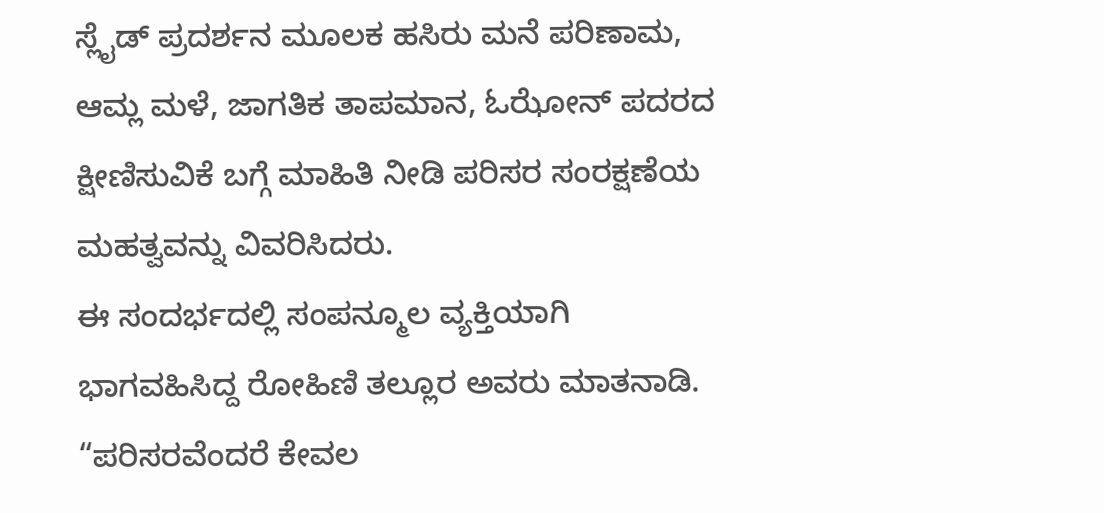ಸ್ಲೈಡ್ ಪ್ರದರ್ಶನ ಮೂಲಕ ಹಸಿರು ಮನೆ ಪರಿಣಾಮ, ಆಮ್ಲ ಮಳೆ, ಜಾಗತಿಕ ತಾಪಮಾನ, ಓಝೋನ್ ಪದರದ ಕ್ಷೀಣಿಸುವಿಕೆ ಬಗ್ಗೆ ಮಾಹಿತಿ ನೀಡಿ ಪರಿಸರ ಸಂರಕ್ಷಣೆಯ ಮಹತ್ವವನ್ನು ವಿವರಿಸಿದರು.
ಈ ಸಂದರ್ಭದಲ್ಲಿ ಸಂಪನ್ಮೂಲ ವ್ಯಕ್ತಿಯಾಗಿ ಭಾಗವಹಿಸಿದ್ದ ರೋಹಿಣಿ ತಲ್ಲೂರ ಅವರು ಮಾತನಾಡಿ. “ಪರಿಸರವೆಂದರೆ ಕೇವಲ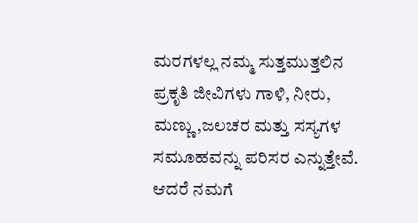ಮರಗಳಲ್ಲ ನಮ್ಮ ಸುತ್ತಮುತ್ತಲಿನ ಪ್ರಕೃತಿ ಜೀವಿಗಳು ಗಾಳಿ, ನೀರು, ಮಣ್ಣು,ಜಲಚರ ಮತ್ತು ಸಸ್ಯಗಳ ಸಮೂಹವನ್ನು ಪರಿಸರ ಎನ್ನುತ್ತೇವೆ. ಆದರೆ ನಮಗೆ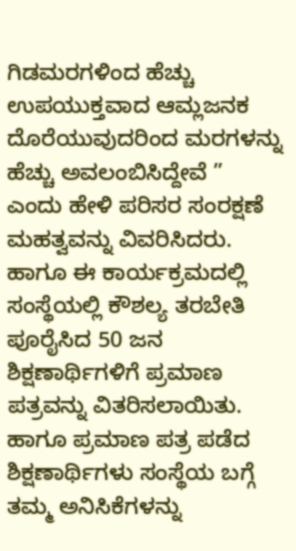ಗಿಡಮರಗಳಿಂದ ಹೆಚ್ಚು ಉಪಯುಕ್ತವಾದ ಆಮ್ಲಜನಕ ದೊರೆಯುವುದರಿಂದ ಮರಗಳನ್ನು ಹೆಚ್ಚು ಅವಲಂಬಿಸಿದ್ದೇವೆ ” ಎಂದು ಹೇಳಿ ಪರಿಸರ ಸಂರಕ್ಷಣೆ ಮಹತ್ವವನ್ನು ವಿವರಿಸಿದರು.
ಹಾಗೂ ಈ ಕಾರ್ಯಕ್ರಮದಲ್ಲಿ ಸಂಸ್ಥೆಯಲ್ಲಿ ಕೌಶಲ್ಯ ತರಬೇತಿ ಪೂರೈಸಿದ 50 ಜನ ಶಿಕ್ಷಣಾರ್ಥಿಗಳಿಗೆ ಪ್ರಮಾಣ ಪತ್ರವನ್ನು ವಿತರಿಸಲಾಯಿತು. ಹಾಗೂ ಪ್ರಮಾಣ ಪತ್ರ ಪಡೆದ ಶಿಕ್ಷಣಾರ್ಥಿಗಳು ಸಂಸ್ಥೆಯ ಬಗ್ಗೆ ತಮ್ಮ ಅನಿಸಿಕೆಗಳನ್ನು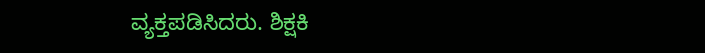ವ್ಯಕ್ತಪಡಿಸಿದರು. ಶಿಕ್ಷಕಿ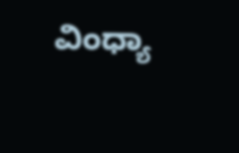ವಿಂಧ್ಯಾ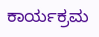ಕಾರ್ಯಕ್ರಮ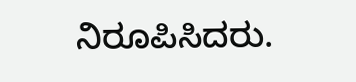ನಿರೂಪಿಸಿದರು.